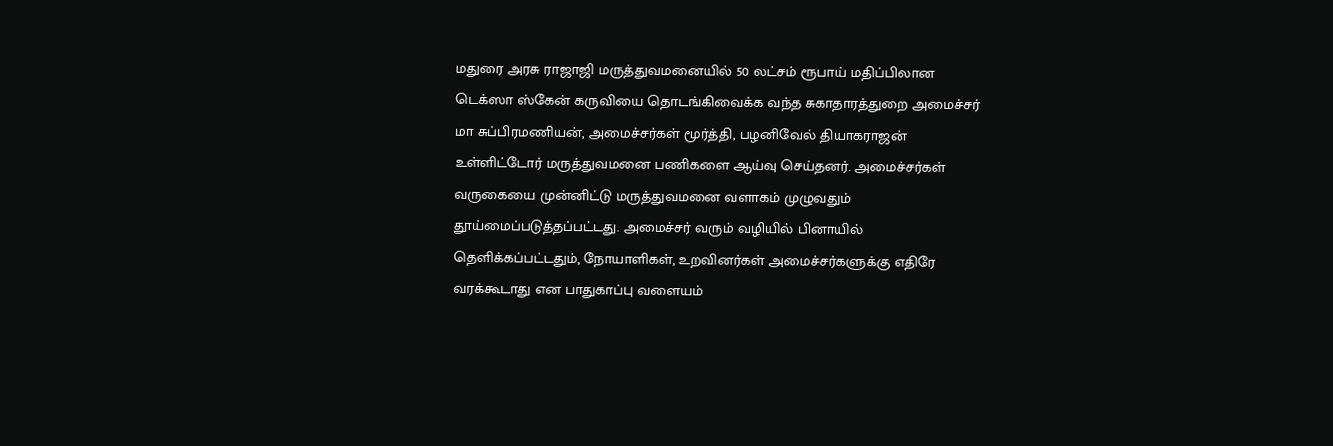மதுரை அரசு ராஜாஜி மருத்துவமனையில் 50 லட்சம் ரூபாய் மதிப்பிலான டெக்ஸா ஸ்கேன் கருவியை தொடங்கிவைக்க வந்த சுகாதாரத்துறை அமைச்சர் மா சுப்பிரமணியன், அமைச்சர்கள் மூர்த்தி, பழனிவேல் தியாகராஜன் உள்ளிட்டோர் மருத்துவமனை பணிகளை ஆய்வு செய்தனர். அமைச்சர்கள் வருகையை முன்னிட்டு மருத்துவமனை வளாகம் முழுவதும் தூய்மைப்படுத்தப்பட்டது. அமைச்சர் வரும் வழியில் பினாயில் தெளிக்கப்பட்டதும், நோயாளிகள், உறவினர்கள் அமைச்சர்களுக்கு எதிரே வரக்கூடாது என பாதுகாப்பு வளையம்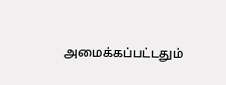அமைக்கப்பட்டதும்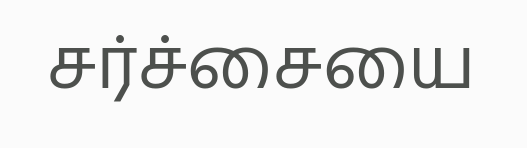சர்ச்சையை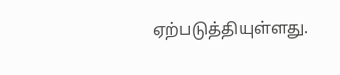ஏற்படுத்தியுள்ளது.